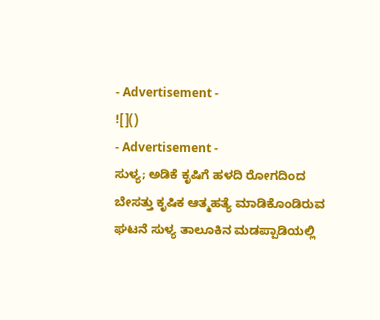- Advertisement -
![]()
- Advertisement -
ಸುಳ್ಯ; ಅಡಿಕೆ ಕೃಷಿಗೆ ಹಳದಿ ರೋಗದಿಂದ ಬೇಸತ್ತು ಕೃಷಿಕ ಆತ್ಮಹತ್ಯೆ ಮಾಡಿಕೊಂಡಿರುವ ಘಟನೆ ಸುಳ್ಯ ತಾಲೂಕಿನ ಮಡಪ್ಪಾಡಿಯಲ್ಲಿ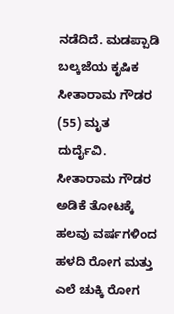ನಡೆದಿದೆ. ಮಡಪ್ಪಾಡಿ ಬಲ್ಕಜೆಯ ಕೃಷಿಕ ಸೀತಾರಾಮ ಗೌಡರ (55) ಮೃತ ದುರ್ದೈವಿ.
ಸೀತಾರಾಮ ಗೌಡರ ಅಡಿಕೆ ತೋಟಕ್ಕೆ ಹಲವು ವರ್ಷಗಳಿಂದ ಹಳದಿ ರೋಗ ಮತ್ತು ಎಲೆ ಚುಕ್ಕಿ ರೋಗ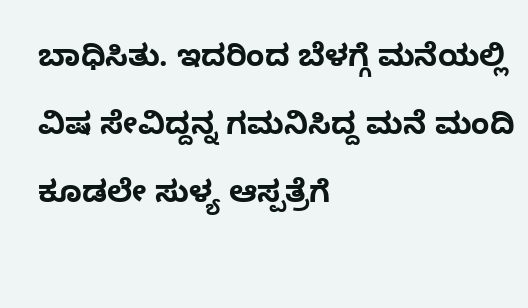ಬಾಧಿಸಿತು. ಇದರಿಂದ ಬೆಳಗ್ಗೆ ಮನೆಯಲ್ಲಿ ವಿಷ ಸೇವಿದ್ದನ್ನ ಗಮನಿಸಿದ್ದ ಮನೆ ಮಂದಿ ಕೂಡಲೇ ಸುಳ್ಯ ಆಸ್ಪತ್ರೆಗೆ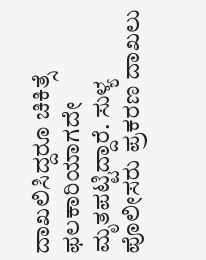ದಾಖಲಿಸಿದ್ದರೂ ಚಿಕಿತ್ಸೆ ಫಲಕಾರಿಯಾಗದೇ ಮೃತಪಟ್ಟಿದ್ದಾರೆ. ಸುಳ್ಯ ಪೊಲೀಸರು ಪ್ರಕರಣ ದಾಖಲು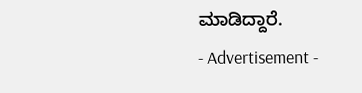ಮಾಡಿದ್ದಾರೆ.
- Advertisement -